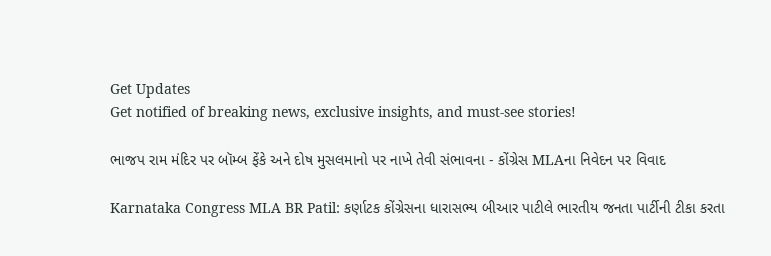Get Updates
Get notified of breaking news, exclusive insights, and must-see stories!

ભાજપ રામ મંદિર પર બૉમ્બ ફેંકે અને દોષ મુસલમાનો પર નાખે તેવી સંભાવના - કોંગ્રેસ MLAના નિવેદન પર વિવાદ

Karnataka Congress MLA BR Patil: કર્ણાટક કોંગ્રેસના ધારાસભ્ય બીઆર પાટીલે ભારતીય જનતા પાર્ટીની ટીકા કરતા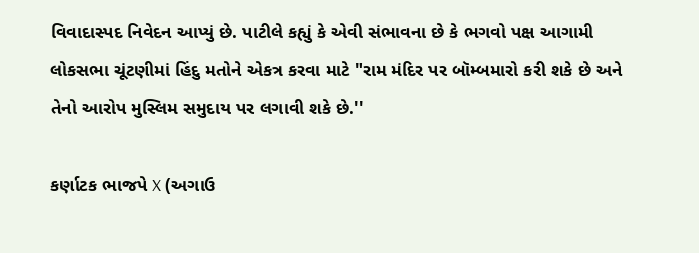વિવાદાસ્પદ નિવેદન આપ્યું છે. પાટીલે કહ્યું કે એવી સંભાવના છે કે ભગવો પક્ષ આગામી લોકસભા ચૂંટણીમાં હિંદુ મતોને એકત્ર કરવા માટે "રામ મંદિર પર બૉમ્બમારો કરી શકે છે અને તેનો આરોપ મુસ્લિમ સમુદાય પર લગાવી શકે છે.''

કર્ણાટક ભાજપે X (અગાઉ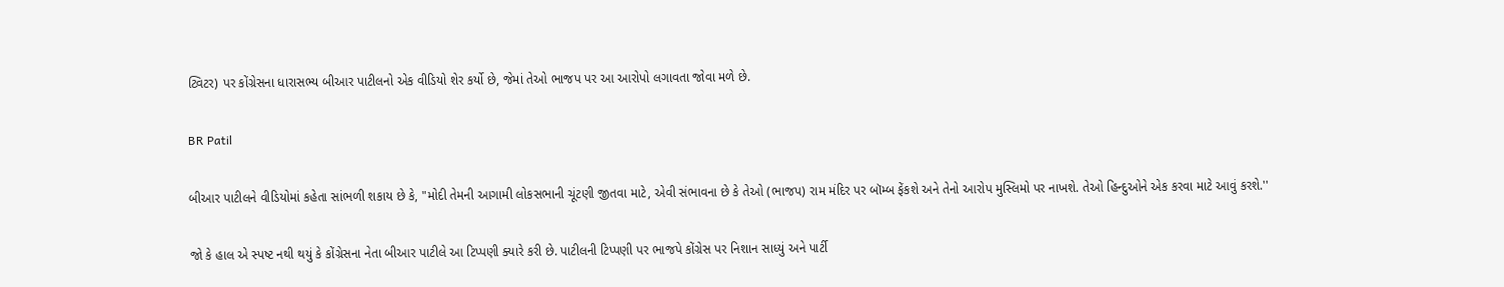ટ્વિટર) પર કોંગ્રેસના ધારાસભ્ય બીઆર પાટીલનો એક વીડિયો શેર કર્યો છે, જેમાં તેઓ ભાજપ પર આ આરોપો લગાવતા જોવા મળે છે.

BR Patil

બીઆર પાટીલને વીડિયોમાં કહેતા સાંભળી શકાય છે કે, "મોદી તેમની આગામી લોકસભાની ચૂંટણી જીતવા માટે, એવી સંભાવના છે કે તેઓ (ભાજપ) રામ મંદિર પર બૉમ્બ ફેંકશે અને તેનો આરોપ મુસ્લિમો પર નાખશે. તેઓ હિન્દુઓને એક કરવા માટે આવું કરશે.''

જો કે હાલ એ સ્પષ્ટ નથી થયું કે કોંગ્રેસના નેતા બીઆર પાટીલે આ ટિપ્પણી ક્યારે કરી છે. પાટીલની ટિપ્પણી પર ભાજપે કોંગ્રેસ પર નિશાન સાધ્યું અને પાર્ટી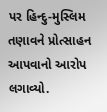પર હિન્દુ-મુસ્લિમ તણાવને પ્રોત્સાહન આપવાનો આરોપ લગાવ્યો.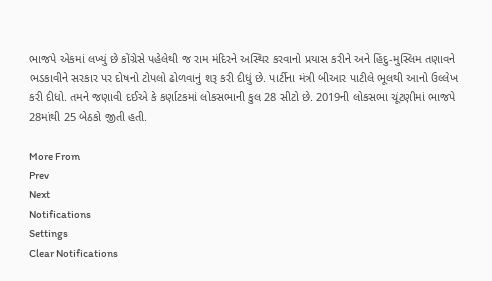ભાજપે એકમાં લખ્યું છે કોંગ્રેસે પહેલેથી જ રામ મંદિરને અસ્થિર કરવાનો પ્રયાસ કરીને અને હિંદુ-મુસ્લિમ તણાવને ભડકાવીને સરકાર પર દોષનો ટોપલો ઢોળવાનું શરૂ કરી દીધું છે. પાર્ટીના મંત્રી બીઆર પાટીલે ભૂલથી આનો ઉલ્લેખ કરી દીધો. તમને જણાવી દઈએ કે કર્ણાટકમાં લોકસભાની કુલ 28 સીટો છે. 2019ની લોકસભા ચૂંટણીમાં ભાજપે 28માંથી 25 બેઠકો જીતી હતી.

More From
Prev
Next
Notifications
Settings
Clear Notifications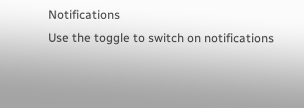Notifications
Use the toggle to switch on notifications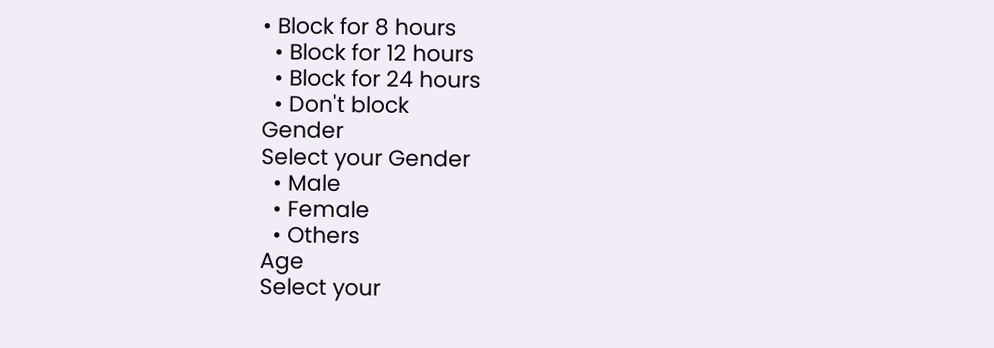• Block for 8 hours
  • Block for 12 hours
  • Block for 24 hours
  • Don't block
Gender
Select your Gender
  • Male
  • Female
  • Others
Age
Select your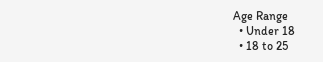Age Range
  • Under 18
  • 18 to 25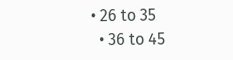• 26 to 35
  • 36 to 45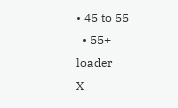• 45 to 55
  • 55+
loader
X